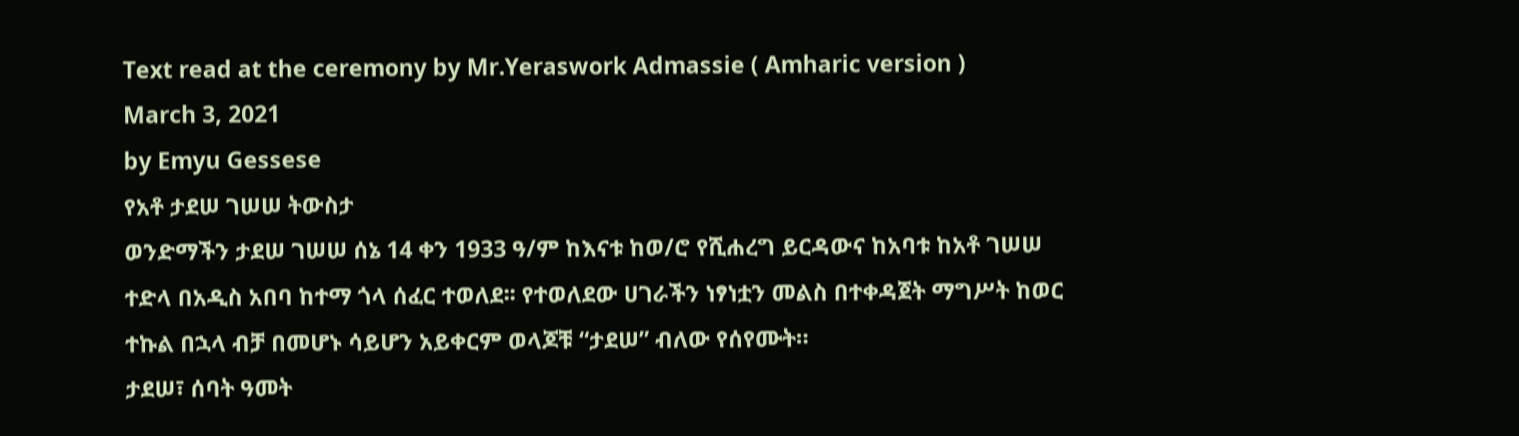Text read at the ceremony by Mr.Yeraswork Admassie ( Amharic version )
March 3, 2021
by Emyu Gessese
የአቶ ታደሠ ገሠሠ ትውስታ
ወንድማችን ታደሠ ገሠሠ ሰኔ 14 ቀን 1933 ዓ/ም ከእናቱ ከወ/ሮ የሺሐረግ ይርዳውና ከአባቱ ከአቶ ገሠሠ
ተድላ በአዲስ አበባ ከተማ ጎላ ሰፈር ተወለደ፡፡ የተወለደው ሀገራችን ነፃነቷን መልስ በተቀዳጀት ማግሥት ከወር
ተኩል በኋላ ብቻ በመሆኑ ሳይሆን አይቀርም ወላጆቹ “ታደሠ” ብለው የሰየሙት።
ታደሠ፣ ሰባት ዓመት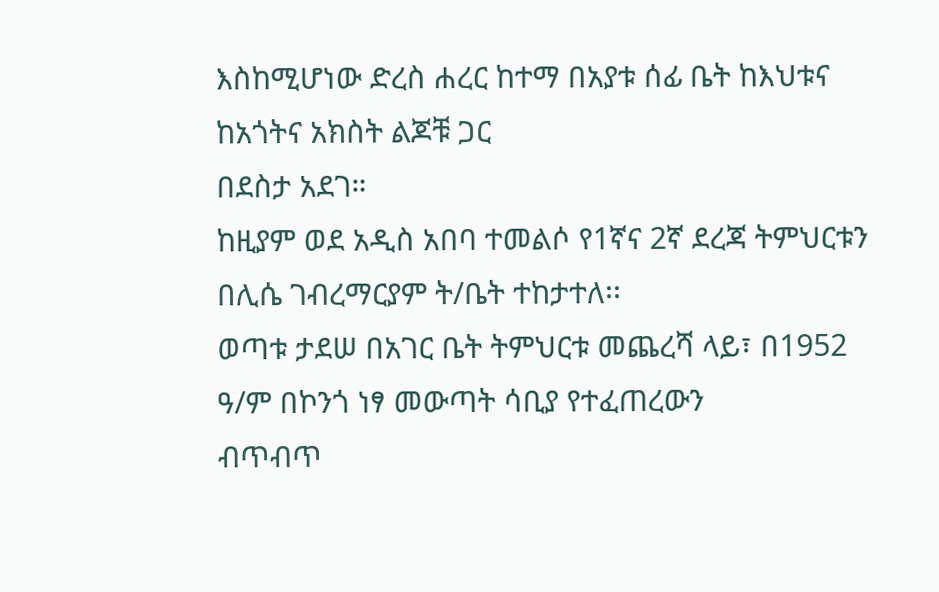እስከሚሆነው ድረስ ሐረር ከተማ በአያቱ ሰፊ ቤት ከእህቱና ከአጎትና አክስት ልጆቹ ጋር
በደስታ አደገ።
ከዚያም ወደ አዲስ አበባ ተመልሶ የ1ኛና 2ኛ ደረጃ ትምህርቱን በሊሴ ገብረማርያም ት/ቤት ተከታተለ፡፡
ወጣቱ ታደሠ በአገር ቤት ትምህርቱ መጨረሻ ላይ፣ በ1952 ዓ/ም በኮንጎ ነፃ መውጣት ሳቢያ የተፈጠረውን
ብጥብጥ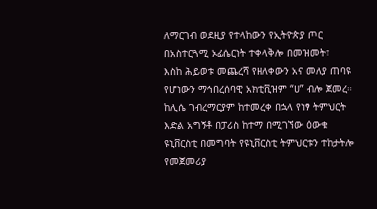ለማርገብ ወደዚያ የተላከውን የኢትዮጵያ ጦር በአስተርጓሚ ኦፊሴርነት ተቀላቅሎ በመዝመት፣
እስከ ሕይወቱ መጨረሻ የዘለቀውን አና መለያ ጠባዩ የሆነውን ማኅበረሰባዊ አክቲቪዝም “ሀ” ብሎ ጀመረ።
ከሊሴ ገብረማርያም ከተመረቀ በኋላ የነፃ ትምህርት እድል አግኝቶ በፓሪስ ከተማ በሚገኘው ዕውቁ
ዩኒቨርስቲ በመግባት የዩኒቨርስቲ ትምህርቱን ተከታትሎ የመጀመሪያ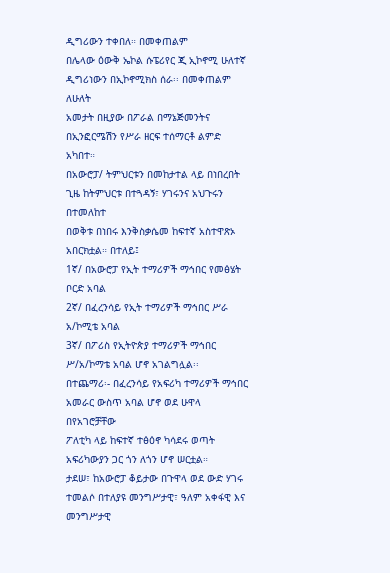ዲግሪውን ተቀበለ። በመቀጠልም
በሌላው ዕውቅ ኤኮል ሱፔሪየር ጂ ኢኮኖሚ ሁለተኛ ዲግሪነውን በኢኮኖሚክስ ሰራ፡፡ በመቀጠልም ለሁለት
አመታት በዚያው በፖራል በማኔጅመንትና በኢንፎርሜሽን የሥራ ዘርፍ ተሰማርቶ ልምድ አካበተ።
በአውሮፓ/ ትምህርቱን በመከታተል ላይ በነበረበት ጊዜ ከትምህርቱ በተጓዳኝ፣ ሃገሩንና አህጉሩን በተመለከተ
በወቅቱ በነበሩ እንቅስቃሴመ ከፍተኛ አስተዋጽኦ አበርክቷል። በተለይ፤
1ኛ/ በአውሮፓ የኢት ተማሪዎች ማኅበር የመፅሄት ቦርድ አባል
2ኛ/ በፈረንሳይ የኢት ተማሪዎች ማኅበር ሥራ አ/ኮሚቴ አባል
3ኛ/ በፖሪስ የኢትዮጵያ ተማሪዎች ማኅበር ሥ/አ/ኮማቴ አባል ሆኖ አገልግሏል፡፡
በተጨማሪ፡- በፈረንሳይ የአፍሪካ ተማሪዎች ማኅበር አመራር ውስጥ አባል ሆኖ ወደ ሁዋላ በየአገሮቻቸው
ፖለቲካ ላይ ከፍተኛ ተፅዕኖ ካሳደሩ ወጣት አፍሪካውያን ጋር ጎን ለጎን ሆኖ ሠርቷል።
ታደሠ፣ ከአውሮፓ ቆይታው በጉዋላ ወደ ውድ ሃገሩ ተመልሶ በተለያዩ መንግሥታዊ፣ ዓለም አቀፋዊ እና
መንግሥታዊ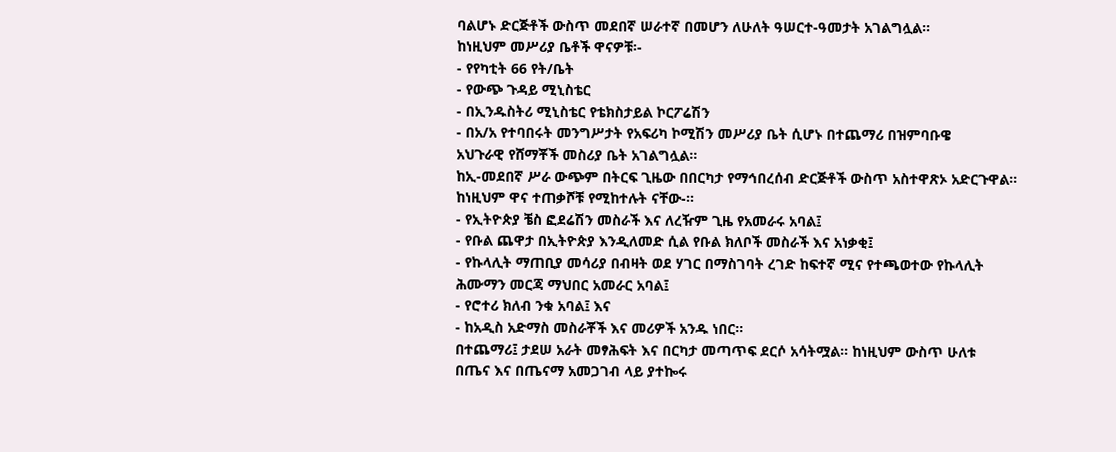ባልሆኑ ድርጅቶች ውስጥ መደበኛ ሠራተኛ በመሆን ለሁለት ዓሠርተ-ዓመታት አገልግሏል።
ከነዚህም መሥሪያ ቤቶች ዋናዎቹ፡-
- የየካቲት 66 የት/ቤት
- የውጭ ጉዳይ ሚኒስቴር
- በኢንዱስትሪ ሚኒስቴር የቴክስታይል ኮርፖሬሽን
- በአ/አ የተባበሩት መንግሥታት የአፍሪካ ኮሚሽን መሥሪያ ቤት ሲሆኑ በተጨማሪ በዝምባቡዌ
አህጉራዊ የሸማቾች መስሪያ ቤት አገልግሏል።
ከኢ-መደበኛ ሥራ ውጭም በትርፍ ጊዜው በበርካታ የማኅበረሰብ ድርጅቶች ውስጥ አስተዋጽኦ አድርጉዋል።
ከነዚህም ዋና ተጠቃሾቹ የሚከተሉት ናቸው-።
- የኢትዮጵያ ቼስ ፎደሬሽን መስራች እና ለረዥም ጊዜ የአመራሩ አባል፤
- የቡል ጨዋታ በኢትዮጵያ እንዲለመድ ሲል የቡል ክለቦች መስራች እና አነቃቂ፤
- የኩላሊት ማጠቢያ መሳሪያ በብዛት ወደ ሃገር በማስገባት ረገድ ከፍተኛ ሚና የተጫወተው የኩላሊት
ሕሙማን መርጃ ማህበር አመራር አባል፤
- የሮተሪ ክለብ ንቁ አባል፤ እና
- ከአዲስ አድማስ መስራቾች እና መሪዎች አንዱ ነበር።
በተጨማሪ፤ ታደሠ አራት መፃሕፍት እና በርካታ መጣጥፍ ደርሶ አሳትሟል። ከነዚህም ውስጥ ሁለቱ
በጤና እና በጤናማ አመጋገብ ላይ ያተኰሩ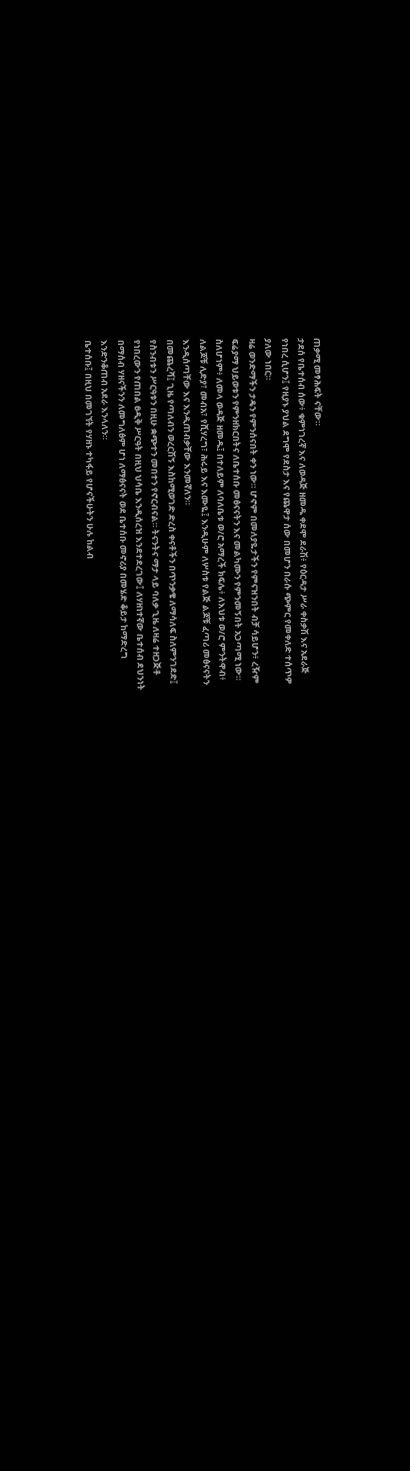ጠቃሚ መፃሕፍት ናቸው።
ታደሰ የቤተሰብ ሰው፥ ቁምነገረኛ እና ለወዳጅ ዘመዱ ቀደሞ ደራሽ፥ የዕርዳታ ሥራ ቀስቃሽ እና አደራጅ
የነበረ ሲሆን፤ የዚያኑ ያህል ደግሞ የደስታ እና የጨዋታ ሰው በመሆን በራሱ ጭምር የመቀለድ ተሰጥዎ
ያለው ነበር።
ዛሬ ወንድማችን ታዴን የምንሰናበት ቀን ነው። ሆኖም በመለያዬታችን የምናዝንበት ብቻ ሳይሆን፥ ረዥም
ፍሬያማ ህይወቱን የምንዘክርበትና ለቤተሰቡ መፅናናትን እና መልካሙን የምንመኝበት አጋጣሚ ነው።
ስለሆነም፥ ለመላ ወዳጅ ዘመዱ፤ በተለይም ለባለቤቱ ወ/ሮ አማረች ክፍሌ፥ ለእህቱ ወ/ሮ ምንትዋብ፥
ለልጆቹ ሊድያ፣ መብአ፣ የሺሃረግ፣ ሕሩይ እና እሙዬ፤ እንዲሁም ለሦስቱ የልጅ ልጆቹ ፈጣሪ መፅናናትን
እንዲሰጣቸው እና እንዲጠብቃቸው እንመኛለን።
በመጨረሻ፤ ጊዜ የጣለብን ወረርሽኝ እስከሚወገድ ድረስ ቀናቶችን በጥንቃቄ ለማሳለፍ ስለምንገደድ፤
የስንብቱን ሥርዓቱን በዚሁ ቋጭተን መበተን የኖርብናል። ትናንትና ማታ ላይ ባለቃ ጊዜ ለዛሬ ተዘጋጅቶ
የነበረውን የጠበል ፀዲቅ ሥርዓት በዚህ ህሳቤ እንዲሰረዝ እንደተደረገው፤ ለሃዘነተኛው ቤተሰብ ደህንነት
በማሰብ ሃዘናችንን ለመግለፅም ሆነ ለማፅናናት ወደ ቤተሰቡ መኖሪያ በመሄድ ቆይታ ከማድረግ
እንድንቆጠብ አደራ እንላለን።
ቤተሰቡ፤ በዚህ በመገኘት የሃዘኑ ተካፋይ የሆናችሁትን ሁሉ ከልብ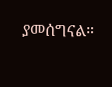ያመሰግናል።